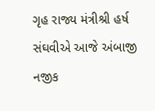ગૃહ રાજ્ય મંત્રીશ્રી હર્ષ સંઘવીએ આજે અંબાજી નજીક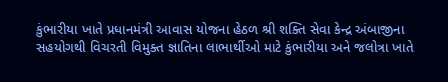કુંભારીયા ખાતે પ્રધાનમંત્રી આવાસ યોજના હેઠળ શ્રી શક્તિ સેવા કેન્દ્ર અંબાજીના સહયોગથી વિચરતી વિમુક્ત જ્ઞાતિના લાભાર્થીઓ માટે કુંભારીયા અને જલોત્રા ખાતે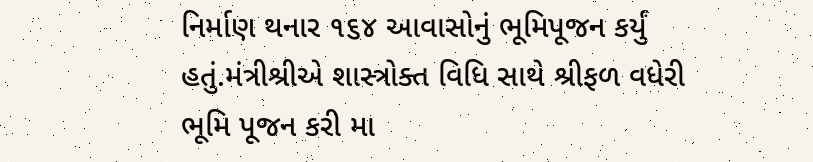નિર્માણ થનાર ૧૬૪ આવાસોનું ભૂમિપૂજન કર્યું હતું.મંત્રીશ્રીએ શાસ્ત્રોક્ત વિધિ સાથે શ્રીફળ વધેરી ભૂમિ પૂજન કરી મા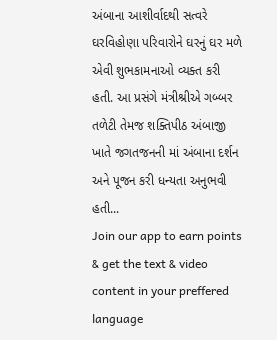અંબાના આશીર્વાદથી સત્વરે ઘરવિહોણા પરિવારોને ઘરનું ઘર મળે એવી શુભકામનાઓ વ્યક્ત કરી હતી. આ પ્રસંગે મંત્રીશ્રીએ ગબ્બર તળેટી તેમજ શક્તિપીઠ અંબાજી ખાતે જગતજનની માં અંબાના દર્શન અને પૂજન કરી ધન્યતા અનુભવી હતી...
Join our app to earn points & get the text & video content in your preffered language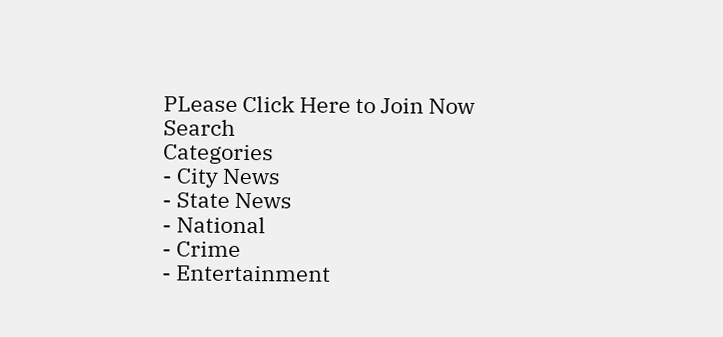PLease Click Here to Join Now
Search
Categories
- City News
- State News
- National
- Crime
- Entertainment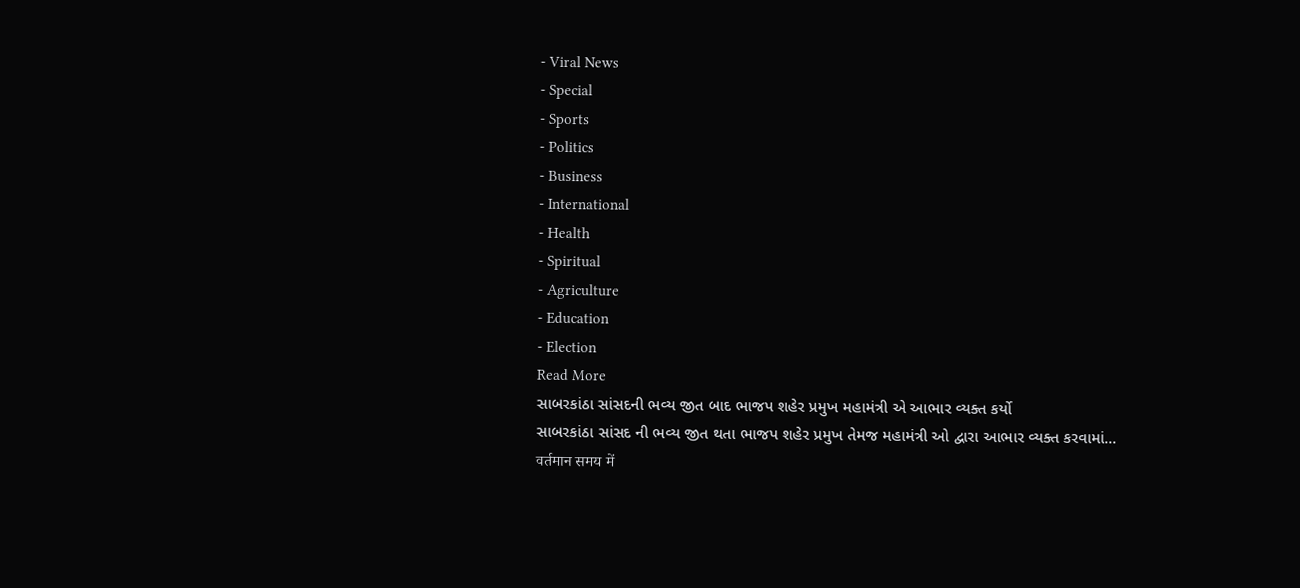- Viral News
- Special
- Sports
- Politics
- Business
- International
- Health
- Spiritual
- Agriculture
- Education
- Election
Read More
સાબરકાંઠા સાંસદની ભવ્ય જીત બાદ ભાજપ શહેર પ્રમુખ મહામંત્રી એ આભાર વ્યક્ત કર્યો
સાબરકાંઠા સાંસદ ની ભવ્ય જીત થતા ભાજપ શહેર પ્રમુખ તેમજ મહામંત્રી ઓ દ્વારા આભાર વ્યક્ત કરવામાં...
वर्तमान समय में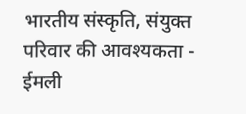भारतीय संस्कृति, संयुक्त परिवार की आवश्यकता - ईमली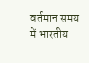वर्तमान समय में भारतीय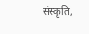संस्कृति,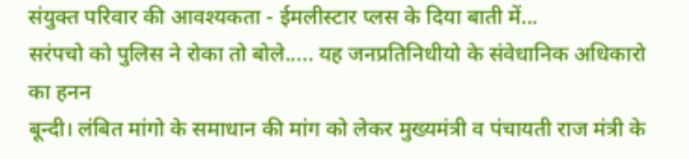संयुक्त परिवार की आवश्यकता - ईमलीस्टार प्लस के दिया बाती में...
सरंपचो को पुलिस ने रोका तो बोले..... यह जनप्रतिनिधीयो के संवेधानिक अधिकारो का हनन
बून्दी। लंबित मांगो के समाधान की मांग को लेकर मुख्यमंत्री व पंचायती राज मंत्री के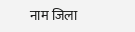नाम जिला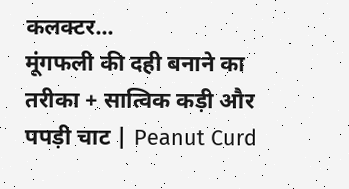कलक्टर...
मूंगफली की दही बनाने का तरीका + सात्विक कड़ी और पपड़ी चाट | Peanut Curd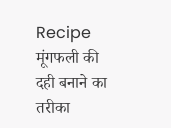Recipe
मूंगफली की दही बनाने का तरीका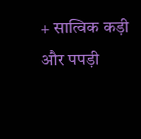+ सात्विक कड़ी और पपड़ी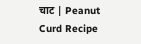चाट | Peanut Curd Recipe